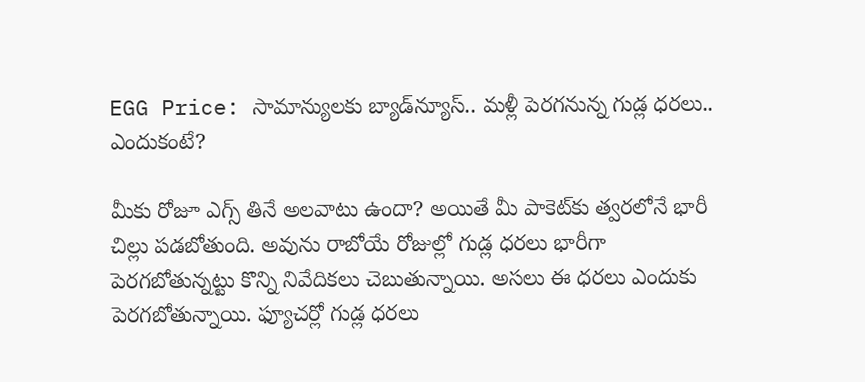EGG Price: సామాన్యులకు బ్యాడ్‌న్యూస్.. మళ్లీ పెరగనున్న గుడ్ల ధరలు.. ఎందుకంటే?

మీకు రోజూ ఎగ్స్ తినే అలవాటు ఉందా? అయితే మీ పాకెట్‌కు త్వరలోనే భారీ చిల్లు పడబోతుంది. అవును రాబోయే రోజుల్లో గుడ్ల ధరలు భారీగా పెరగబోతున్నట్టు కొన్ని నివేదికలు చెబుతున్నాయి. అసలు ఈ ధరలు ఎందుకు పెరగబోతున్నాయి. ఫ్యూచర్లో గుడ్ల ధరలు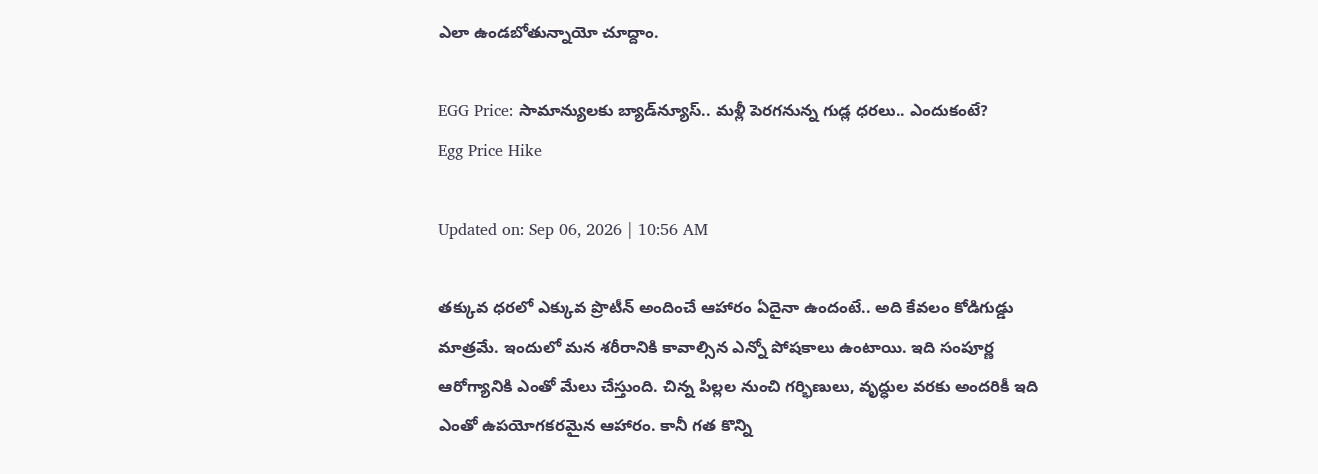ఎలా ఉండబోతున్నాయో చూద్దాం.

EGG Price: సామాన్యులకు బ్యాడ్‌న్యూస్.. మళ్లీ పెరగనున్న గుడ్ల ధరలు.. ఎందుకంటే?
Egg Price Hike

Updated on: Sep 06, 2026 | 10:56 AM

తక్కువ ధరలో ఎక్కువ ప్రొటీన్ అందించే ఆహారం ఏదైనా ఉందంటే.. అది కేవలం కోడిగుడ్డు మాత్రమే. ఇందులో మన శరీరానికి కావాల్సిన ఎన్నో పోషకాలు ఉంటాయి. ఇది సంపూర్ణ ఆరోగ్యానికి ఎంతో మేలు చేస్తుంది. చిన్న పిల్లల నుంచి గర్భిణులు, వృద్ధుల వరకు అందరికీ ఇది ఎంతో ఉపయోగకరమైన ఆహారం. కానీ గత కొన్ని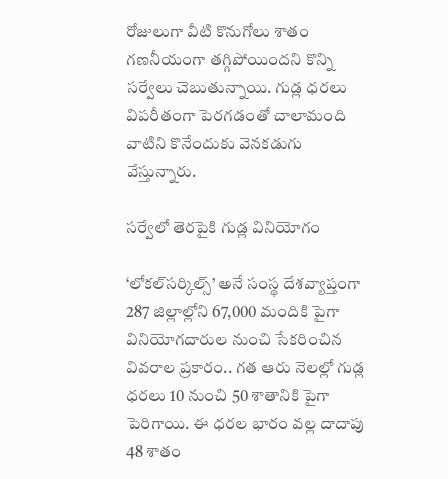రోజులుగా వీటి కొనుగోలు శాతం గణనీయంగా తగ్గిపోయిందని కొన్ని సర్వేలు చెబుతున్నాయి. గుడ్ల ధరలు విపరీతంగా పెరగడంతో చాలామంది వాటిని కొనేందుకు వెనకడుగు వేస్తున్నారు.

సర్వేలో తెరపైకి గుడ్ల వినియోగం

‘లోకల్‌సర్కిల్స్’ అనే సంస్థ దేశవ్యాప్తంగా 287 జిల్లాల్లోని 67,000 మందికి పైగా వినియోగదారుల నుంచి సేకరించిన వివరాల ప్రకారం.. గత ఆరు నెలల్లో గుడ్ల ధరలు 10 నుంచి 50 శాతానికి పైగా పెరిగాయి. ఈ ధరల భారం వల్ల దాదాపు 48 శాతం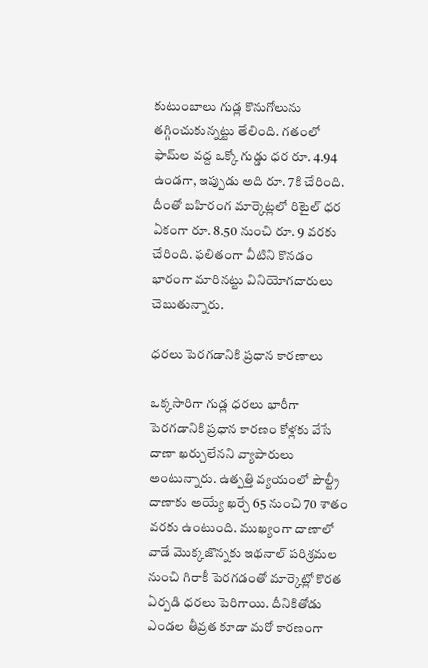కుటుంబాలు గుడ్ల కొనుగోలును తగ్గించుకున్నట్టు తేలింది. గతంలో ఫామ్‌ల వద్ద ఒక్కో గుడ్డు ధర రూ. 4.94 ఉండగా, ఇప్పుడు అది రూ. 7కి చేరింది. దీంతో బహిరంగ మార్కెట్లలో రిటైల్ ధర ఏకంగా రూ. 8.50 నుంచి రూ. 9 వరకు చేరింది. ఫలితంగా వీటిని కొనడం భారంగా మారినట్టు వినియోగదారులు చెబుతున్నారు.

ధరలు పెరగడానికి ప్రధాన కారణాలు

ఒక్కసారిగా గుడ్ల ధరలు భారీగా పెరగడానికి ప్రధాన కారణం కోళ్లకు వేసే దాణా ఖర్చులేనని వ్యాపారులు అంటున్నారు. ఉత్పత్తి వ్యయంలో పౌల్ట్రీ దాణాకు అయ్యే ఖర్చే 65 నుంచి 70 శాతం వరకు ఉంటుంది. ముఖ్యంగా దాణాలో వాడే మొక్కజొన్నకు ఇథనాల్ పరిశ్రమల నుంచి గిరాకీ పెరగడంతో మార్కెట్లో కొరత ఏర్పడి ధరలు పెరిగాయి. దీనికితోడు ఎండల తీవ్రత కూడా మరో కారణంగా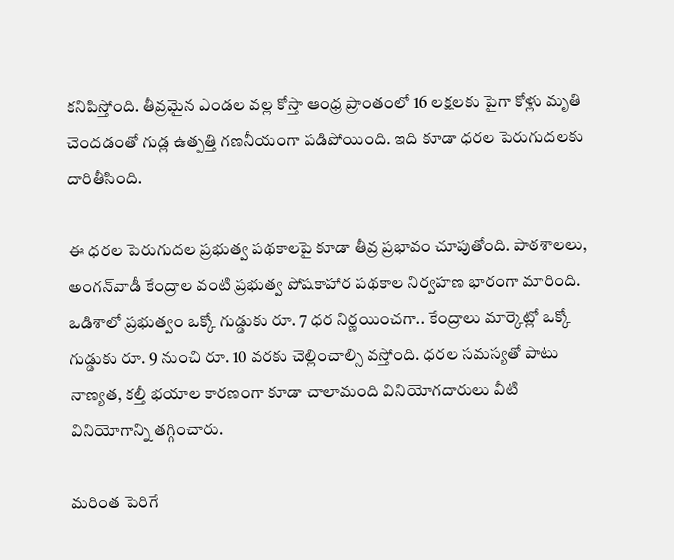కనిపిస్తోంది. తీవ్రమైన ఎండల వల్ల కోస్తా ఆంధ్ర ప్రాంతంలో 16 లక్షలకు పైగా కోళ్లు మృతి చెందడంతో గుడ్ల ఉత్పత్తి గణనీయంగా పడిపోయింది. ఇది కూడా ధరల పెరుగుదలకు దారితీసింది.

ఈ ధరల పెరుగుదల ప్రభుత్వ పథకాలపై కూడా తీవ్ర ప్రభావం చూపుతోంది. పాఠశాలలు, అంగన్‌వాడీ కేంద్రాల వంటి ప్రభుత్వ పోషకాహార పథకాల నిర్వహణ భారంగా మారింది. ఒడిశాలో ప్రభుత్వం ఒక్కో గుడ్డుకు రూ. 7 ధర నిర్ణయించగా.. కేంద్రాలు మార్కెట్లో ఒక్కో గుడ్డుకు రూ. 9 నుంచి రూ. 10 వరకు చెల్లించాల్సి వస్తోంది. ధరల సమస్యతో పాటు నాణ్యత, కల్తీ భయాల కారణంగా కూడా చాలామంది వినియోగదారులు వీటి వినియోగాన్ని తగ్గించారు.

మరింత పెరిగే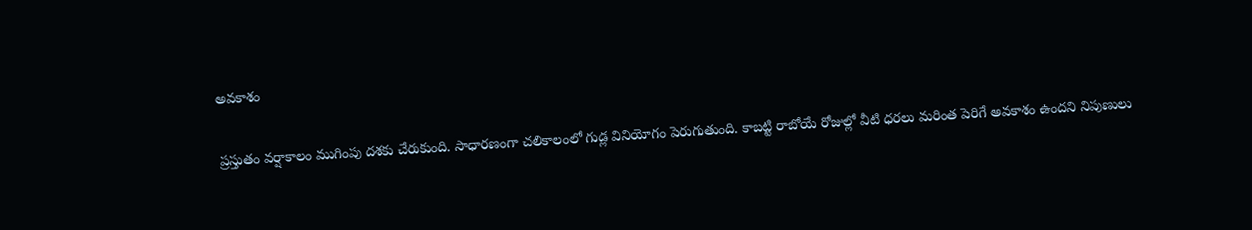అవకాశం

ప్రస్తుతం వర్షాకాలం ముగింపు దశకు చేరుకుంది. సాధారణంగా చలికాలంలో గుడ్ల వినియోగం పెరుగుతుంది. కాబట్టి రాబోయే రోజుల్లో వీటి ధరలు మరింత పెరిగే అవకాశం ఉందని నిపుణులు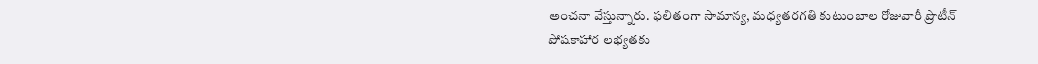అంచనా వేస్తున్నారు. ఫలితంగా సామాన్య, మధ్యతరగతి కుటుంబాల రోజువారీ ప్రొటీన్ పోషకాహార లభ్యతకు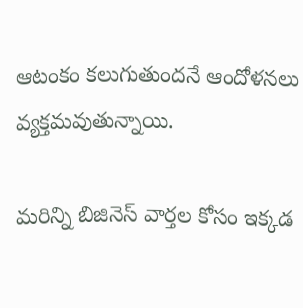ఆటంకం కలుగుతుందనే ఆందోళనలు వ్యక్తమవుతున్నాయి.

మరిన్ని బిజినెస్ వార్తల కోసం ఇక్కడ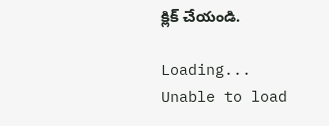క్లిక్ చేయండి.

Loading...
Unable to load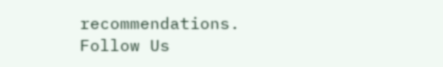recommendations.
Follow Us